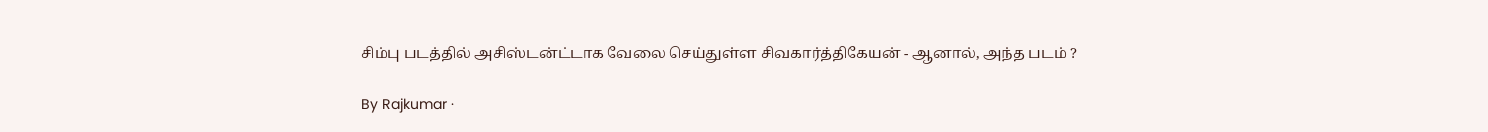சிம்பு படத்தில் அசிஸ்டன்ட்டாக வேலை செய்துள்ள சிவகார்த்திகேயன் - ஆனால், அந்த படம் ?

By Rajkumar ·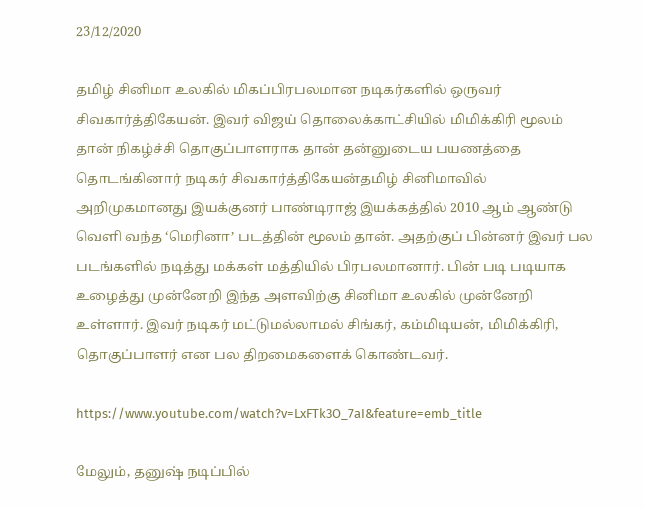23/12/2020

தமிழ் சினிமா உலகில் மிகப்பிரபலமான நடிகர்களில் ஒருவர் சிவகார்த்திகேயன். இவர் விஜய் தொலைக்காட்சியில் மிமிக்கிரி மூலம் தான் நிகழ்ச்சி தொகுப்பாளராக தான் தன்னுடைய பயணத்தை தொடங்கினார் நடிகர் சிவகார்த்திகேயன்தமிழ் சினிமாவில் அறிமுகமானது இயக்குனர் பாண்டிராஜ் இயக்கத்தில் 2010 ஆம் ஆண்டு வெளி வந்த ‘மெரினா’ படத்தின் மூலம் தான். அதற்குப் பின்னர் இவர் பல படங்களில் நடித்து மக்கள் மத்தியில் பிரபலமானார். பின் படி படியாக உழைத்து முன்னேறி இந்த அளவிற்கு சினிமா உலகில் முன்னேறி உள்ளார். இவர் நடிகர் மட்டுமல்லாமல் சிங்கர், கம்மிடியன், மிமிக்கிரி, தொகுப்பாளர் என பல திறமைகளைக் கொண்டவர்.

https://www.youtube.com/watch?v=LxFTk3O_7aI&feature=emb_title

மேலும், தனுஷ் நடிப்பில்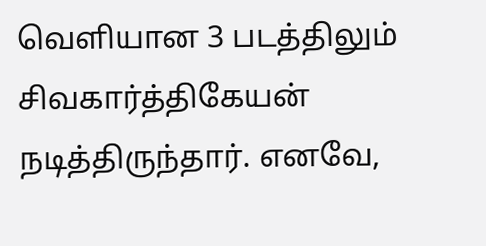வெளியான 3 படத்திலும் சிவகார்த்திகேயன் நடித்திருந்தார். எனவே,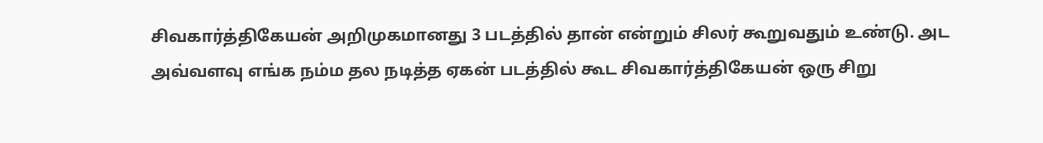சிவகார்த்திகேயன் அறிமுகமானது 3 படத்தில் தான் என்றும் சிலர் கூறுவதும் உண்டு. அட அவ்வளவு எங்க நம்ம தல நடித்த ஏகன் படத்தில் கூட சிவகார்த்திகேயன் ஒரு சிறு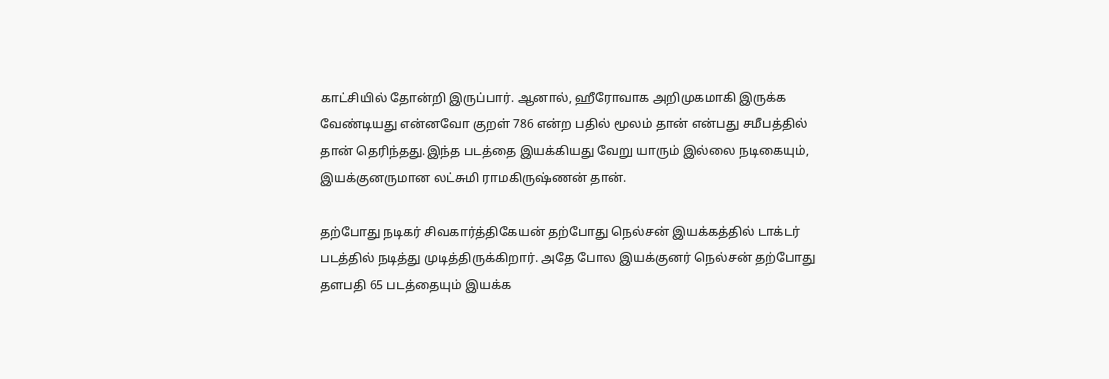காட்சியில் தோன்றி இருப்பார். ஆனால், ஹீரோவாக அறிமுகமாகி இருக்க வேண்டியது என்னவோ குறள் 786 என்ற பதில் மூலம் தான் என்பது சமீபத்தில் தான் தெரிந்தது.இந்த படத்தை இயக்கியது வேறு யாரும் இல்லை நடிகையும், இயக்குனருமான லட்சுமி ராமகிருஷ்ணன் தான்.

தற்போது நடிகர் சிவகார்த்திகேயன் தற்போது நெல்சன் இயக்கத்தில் டாக்டர் படத்தில் நடித்து முடித்திருக்கிறார். அதே போல இயக்குனர் நெல்சன் தற்போது தளபதி 65 படத்தையும் இயக்க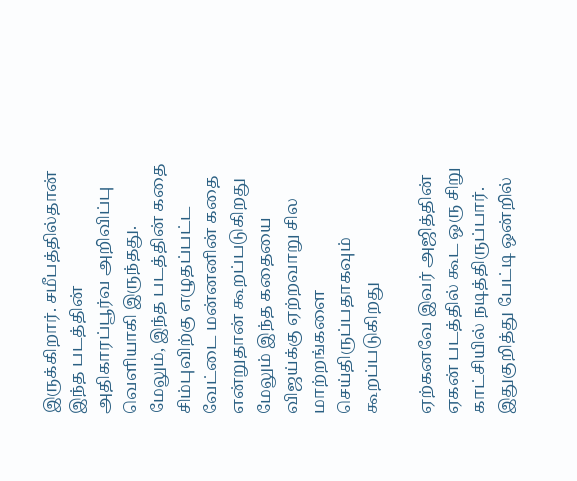இருக்கிறார். சமீபத்தில்தான் இந்த படத்தின் அதிகாரப்பூர்வ அறிவிப்பு வெளியாகி இருந்தது. மேலும், இந்த படத்தின் கதை சிம்புவிற்கு எழுதப்பட்ட வேட்டை மன்னனின் கதை என்றுதான் கூறப்படுகிறது மேலும் இந்த கதையை விஜய்க்கு ஏற்றவாறு சில மாற்றங்களை செய்திருப்பதாகவும் கூறப்படுகிறது

ஏற்கனவே இவர் அஜித்தின் ஏகன் படத்தில் கூட ஒரு சிறு காட்சியில் நடித்திருப்பார். இதுகுறித்து பேட்டி ஒன்றில்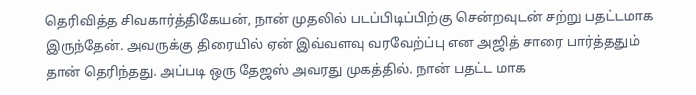தெரிவித்த சிவகார்த்திகேயன், நான் முதலில் படப்பிடிப்பிற்கு சென்றவுடன் சற்று பதட்டமாக இருந்தேன். அவருக்கு திரையில் ஏன் இவ்வளவு வரவேற்ப்பு என அஜித் சாரை பார்த்ததும் தான் தெரிந்தது. அப்படி ஒரு தேஜஸ் அவரது முகத்தில். நான் பதட்ட மாக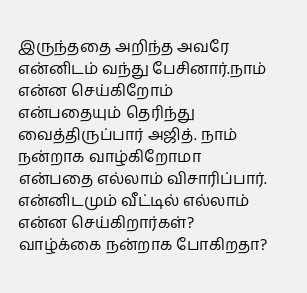இருந்ததை அறிந்த அவரே என்னிடம் வந்து பேசினார்.நாம் என்ன செய்கிறோம் என்பதையும் தெரிந்து வைத்திருப்பார் அஜித். நாம் நன்றாக வாழ்கிறோமா என்பதை எல்லாம் விசாரிப்பார். என்னிடமும் வீட்டில் எல்லாம் என்ன செய்கிறார்கள்? வாழ்க்கை நன்றாக போகிறதா?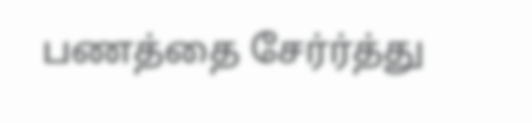பணத்தை சேர்ர்த்து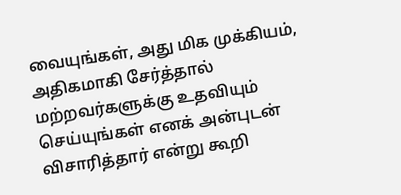வையுங்கள், அது மிக முக்கியம், அதிகமாகி சேர்த்தால் மற்றவர்களுக்கு உதவியும் செய்யுங்கள் எனக் அன்புடன் விசாரித்தார் என்று கூறி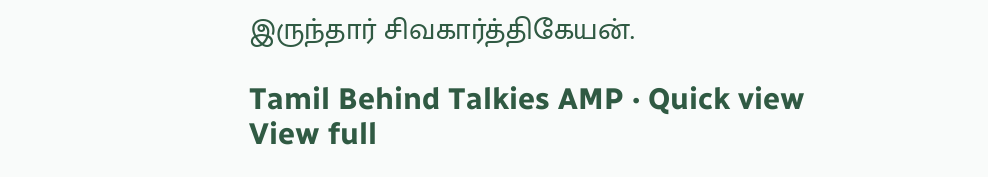இருந்தார் சிவகார்த்திகேயன்.

Tamil Behind Talkies AMP · Quick view
View full